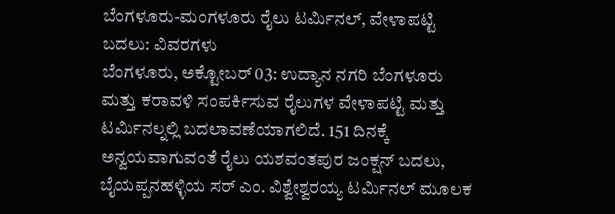ಬೆಂಗಳೂರು-ಮಂಗಳೂರು ರೈಲು ಟರ್ಮಿನಲ್, ವೇಳಾಪಟ್ಟಿ ಬದಲು: ವಿವರಗಳು
ಬೆಂಗಳೂರು, ಅಕ್ಟೋಬರ್ 03: ಉದ್ಯಾನ ನಗರಿ ಬೆಂಗಳೂರು ಮತ್ತು ಕರಾವಳಿ ಸಂಪರ್ಕಿಸುವ ರೈಲುಗಳ ವೇಳಾಪಟ್ಟಿ ಮತ್ತು ಟರ್ಮಿನಲ್ನಲ್ಲಿ ಬದಲಾವಣೆಯಾಗಲಿದೆ. 151 ದಿನಕ್ಕೆ ಅನ್ವಯವಾಗುವಂತೆ ರೈಲು ಯಶವಂತಪುರ ಜಂಕ್ಷನ್ ಬದಲು, ಬೈಯಪ್ಪನಹಳ್ಳಿಯ ಸರ್ ಎಂ. ವಿಶ್ವೇಶ್ವರಯ್ಯ ಟರ್ಮಿನಲ್ ಮೂಲಕ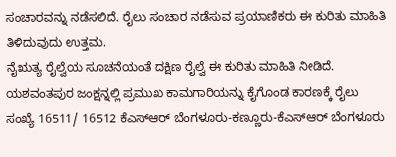ಸಂಚಾರವನ್ನು ನಡೆಸಲಿದೆ. ರೈಲು ಸಂಚಾರ ನಡೆಸುವ ಪ್ರಯಾಣಿಕರು ಈ ಕುರಿತು ಮಾಹಿತಿ ತಿಳಿದುವುದು ಉತ್ತಮ.
ನೈಋತ್ಯ ರೈಲ್ವೆಯ ಸೂಚನೆಯಂತೆ ದಕ್ಷಿಣ ರೈಲ್ವೆ ಈ ಕುರಿತು ಮಾಹಿತಿ ನೀಡಿದೆ. ಯಶವಂತಪುರ ಜಂಕ್ಷನ್ನಲ್ಲಿ ಪ್ರಮುಖ ಕಾಮಗಾರಿಯನ್ನು ಕೈಗೊಂಡ ಕಾರಣಕ್ಕೆ ರೈಲು ಸಂಖ್ಯೆ 16511/ 16512 ಕೆಎಸ್ಆರ್ ಬೆಂಗಳೂರು-ಕಣ್ಣೂರು-ಕೆಎಸ್ಆರ್ ಬೆಂಗಳೂರು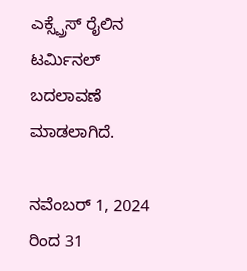ಎಕ್ಸ್ಪ್ರೆಸ್ ರೈಲಿನ ಟರ್ಮಿನಲ್ ಬದಲಾವಣೆ ಮಾಡಲಾಗಿದೆ.

ನವೆಂಬರ್ 1, 2024 ರಿಂದ 31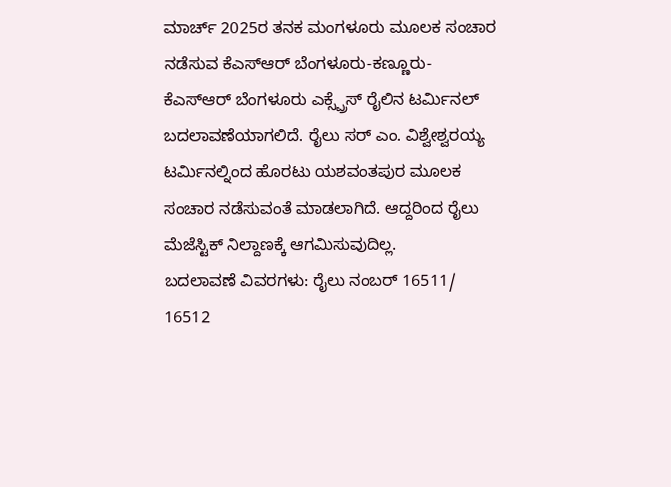ಮಾರ್ಚ್ 2025ರ ತನಕ ಮಂಗಳೂರು ಮೂಲಕ ಸಂಚಾರ ನಡೆಸುವ ಕೆಎಸ್ಆರ್ ಬೆಂಗಳೂರು-ಕಣ್ಣೂರು-ಕೆಎಸ್ಆರ್ ಬೆಂಗಳೂರು ಎಕ್ಸ್ಪ್ರೆಸ್ ರೈಲಿನ ಟರ್ಮಿನಲ್ ಬದಲಾವಣೆಯಾಗಲಿದೆ. ರೈಲು ಸರ್ ಎಂ. ವಿಶ್ವೇಶ್ವರಯ್ಯ ಟರ್ಮಿನಲ್ನಿಂದ ಹೊರಟು ಯಶವಂತಪುರ ಮೂಲಕ ಸಂಚಾರ ನಡೆಸುವಂತೆ ಮಾಡಲಾಗಿದೆ. ಆದ್ದರಿಂದ ರೈಲು ಮೆಜೆಸ್ಟಿಕ್ ನಿಲ್ದಾಣಕ್ಕೆ ಆಗಮಿಸುವುದಿಲ್ಲ.
ಬದಲಾವಣೆ ವಿವರಗಳು: ರೈಲು ನಂಬರ್ 16511/ 16512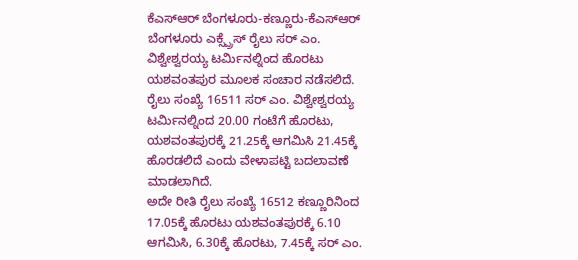ಕೆಎಸ್ಆರ್ ಬೆಂಗಳೂರು-ಕಣ್ಣೂರು-ಕೆಎಸ್ಆರ್ ಬೆಂಗಳೂರು ಎಕ್ಸ್ಪ್ರೆಸ್ ರೈಲು ಸರ್ ಎಂ. ವಿಶ್ವೇಶ್ವರಯ್ಯ ಟರ್ಮಿನಲ್ನಿಂದ ಹೊರಟು ಯಶವಂತಪುರ ಮೂಲಕ ಸಂಚಾರ ನಡೆಸಲಿದೆ.
ರೈಲು ಸಂಖ್ಯೆ 16511 ಸರ್ ಎಂ. ವಿಶ್ವೇಶ್ವರಯ್ಯ ಟರ್ಮಿನಲ್ನಿಂದ 20.00 ಗಂಟೆಗೆ ಹೊರಟು, ಯಶವಂತಪುರಕ್ಕೆ 21.25ಕ್ಕೆ ಆಗಮಿಸಿ 21.45ಕ್ಕೆ ಹೊರಡಲಿದೆ ಎಂದು ವೇಳಾಪಟ್ಟಿ ಬದಲಾವಣೆ ಮಾಡಲಾಗಿದೆ.
ಅದೇ ರೀತಿ ರೈಲು ಸಂಖ್ಯೆ 16512 ಕಣ್ಣೂರಿನಿಂದ 17.05ಕ್ಕೆ ಹೊರಟು ಯಶವಂತಪುರಕ್ಕೆ 6.10 ಆಗಮಿಸಿ, 6.30ಕ್ಕೆ ಹೊರಟು, 7.45ಕ್ಕೆ ಸರ್ ಎಂ.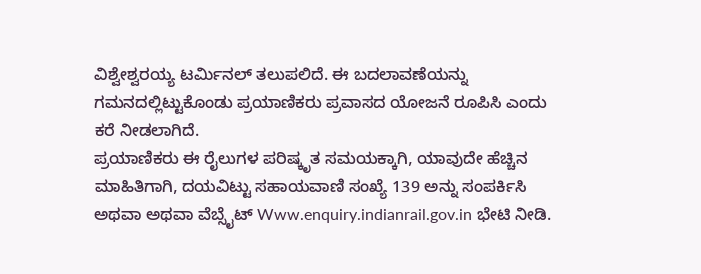ವಿಶ್ವೇಶ್ವರಯ್ಯ ಟರ್ಮಿನಲ್ ತಲುಪಲಿದೆ. ಈ ಬದಲಾವಣೆಯನ್ನು ಗಮನದಲ್ಲಿಟ್ಟುಕೊಂಡು ಪ್ರಯಾಣಿಕರು ಪ್ರವಾಸದ ಯೋಜನೆ ರೂಪಿಸಿ ಎಂದು ಕರೆ ನೀಡಲಾಗಿದೆ.
ಪ್ರಯಾಣಿಕರು ಈ ರೈಲುಗಳ ಪರಿಷ್ಕೃತ ಸಮಯಕ್ಕಾಗಿ, ಯಾವುದೇ ಹೆಚ್ಚಿನ ಮಾಹಿತಿಗಾಗಿ, ದಯವಿಟ್ಟು ಸಹಾಯವಾಣಿ ಸಂಖ್ಯೆ 139 ಅನ್ನು ಸಂಪರ್ಕಿಸಿ ಅಥವಾ ಅಥವಾ ವೆಬ್ಸೈಟ್ Www.enquiry.indianrail.gov.in ಭೇಟಿ ನೀಡಿ.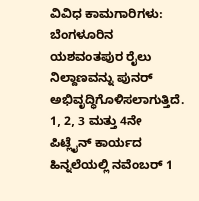ವಿವಿಧ ಕಾಮಗಾರಿಗಳು: ಬೆಂಗಳೂರಿನ ಯಶವಂತಪುರ ರೈಲು ನಿಲ್ದಾಣವನ್ನು ಪುನರ್ ಅಭಿವೃದ್ಧಿಗೊಳಿಸಲಾಗುತ್ತಿದೆ. 1, 2, 3 ಮತ್ತು 4ನೇ ಪಿಟ್ಲೈನ್ ಕಾರ್ಯದ ಹಿನ್ನಲೆಯಲ್ಲಿ ನವೆಂಬರ್ 1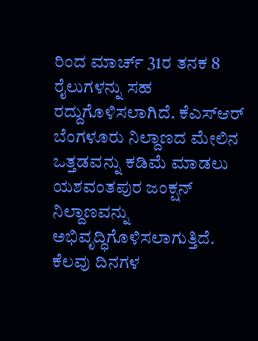ರಿಂದ ಮಾರ್ಚ್ 31ರ ತನಕ 8 ರೈಲುಗಳನ್ನು ಸಹ ರದ್ದುಗೊಳಿಸಲಾಗಿದೆ. ಕೆಎಸ್ಆರ್ ಬೆಂಗಳೂರು ನಿಲ್ದಾಣದ ಮೇಲಿನ ಒತ್ತಡವನ್ನು ಕಡಿಮೆ ಮಾಡಲು ಯಶವಂತಪುರ ಜಂಕ್ಷನ್ ನಿಲ್ದಾಣವನ್ನು ಅಭಿವೃದ್ಧಿಗೊಳಿಸಲಾಗುತ್ತಿದೆ. ಕೆಲವು ದಿನಗಳ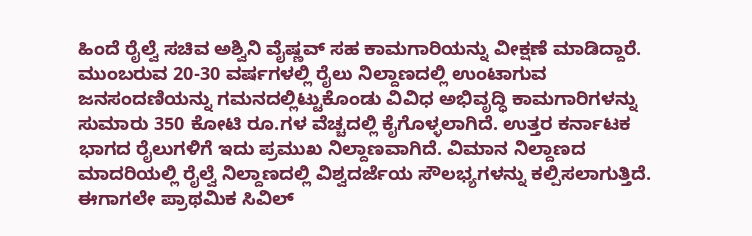ಹಿಂದೆ ರೈಲ್ವೆ ಸಚಿವ ಅಶ್ವಿನಿ ವೈಷ್ಣವ್ ಸಹ ಕಾಮಗಾರಿಯನ್ನು ವೀಕ್ಷಣೆ ಮಾಡಿದ್ದಾರೆ.
ಮುಂಬರುವ 20-30 ವರ್ಷಗಳಲ್ಲಿ ರೈಲು ನಿಲ್ದಾಣದಲ್ಲಿ ಉಂಟಾಗುವ ಜನಸಂದಣಿಯನ್ನು ಗಮನದಲ್ಲಿಟ್ಟುಕೊಂಡು ವಿವಿಧ ಅಭಿವೃದ್ಧಿ ಕಾಮಗಾರಿಗಳನ್ನು ಸುಮಾರು 350 ಕೋಟಿ ರೂ.ಗಳ ವೆಚ್ಚದಲ್ಲಿ ಕೈಗೊಳ್ಳಲಾಗಿದೆ. ಉತ್ತರ ಕರ್ನಾಟಕ ಭಾಗದ ರೈಲುಗಳಿಗೆ ಇದು ಪ್ರಮುಖ ನಿಲ್ದಾಣವಾಗಿದೆ. ವಿಮಾನ ನಿಲ್ದಾಣದ ಮಾದರಿಯಲ್ಲಿ ರೈಲ್ವೆ ನಿಲ್ದಾಣದಲ್ಲಿ ವಿಶ್ವದರ್ಜೆಯ ಸೌಲಭ್ಯಗಳನ್ನು ಕಲ್ಪಿಸಲಾಗುತ್ತಿದೆ.
ಈಗಾಗಲೇ ಪ್ರಾಥಮಿಕ ಸಿವಿಲ್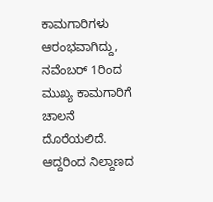ಕಾಮಗಾರಿಗಳು ಆರಂಭವಾಗಿದ್ದು, ನವೆಂಬರ್ 1ರಿಂದ ಮುಖ್ಯ ಕಾಮಗಾರಿಗೆ ಚಾಲನೆ ದೊರೆಯಲಿದೆ. ಆದ್ದರಿಂದ ನಿಲ್ದಾಣದ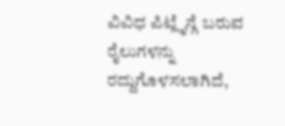ವಿವಿಧ ಪಿಟ್ಲೈನ್ಗೆ ಬರುವ ರೈಲುಗಳನ್ನು ರದ್ದುಗೊಳಸಲಾಗಿದೆ,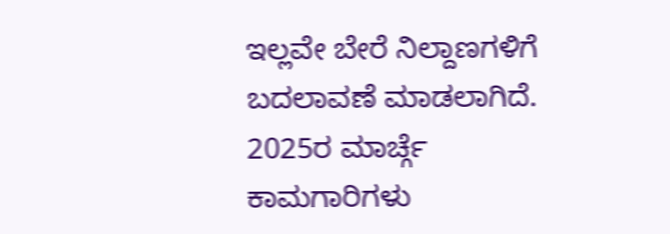ಇಲ್ಲವೇ ಬೇರೆ ನಿಲ್ದಾಣಗಳಿಗೆ ಬದಲಾವಣೆ ಮಾಡಲಾಗಿದೆ. 2025ರ ಮಾರ್ಚ್ಗೆ ಕಾಮಗಾರಿಗಳು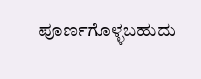ಪೂರ್ಣಗೊಳ್ಳಬಹುದು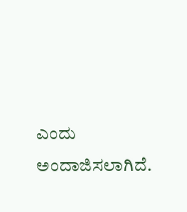ಎಂದು ಅಂದಾಜಿಸಲಾಗಿದೆ.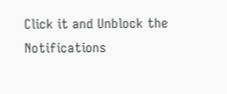Click it and Unblock the Notifications